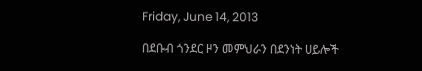Friday, June 14, 2013

በደቡብ ጎንደር ዞን መምህራን በደንነት ሀይሎች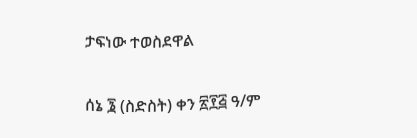ታፍነው ተወስደዋል

ሰኔ ፮ (ስድስት) ቀን ፳፻፭ ዓ/ም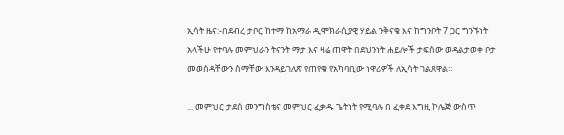ኢሳት ዜና:-በደብረ ታቦር ከተማ ከአማራ ዲሞክራሲያዊ ሃይል ንቅናቄ እና ከግንቦት 7 ጋር ግንኙነት አላችሁ የተባሉ መምህራን ትናንት ማታ እና ዛሬ ጠዋት በደህንነት ሐይሎች ታፍሰው ወዳልታወቀ ቦታ መወሰዳቸውን ስማቸው እንዳይገለጽ የጠየቁ የአካባቢው ነዋሪዎች ለኢሳት ገልጸዋል።

... መምህር ታደሰ መንግስቴና መምህር ፈቃዱ ጌትነት የሚባሉ በ ፈቀደ እግዚ ኮሌጅ ውስጥ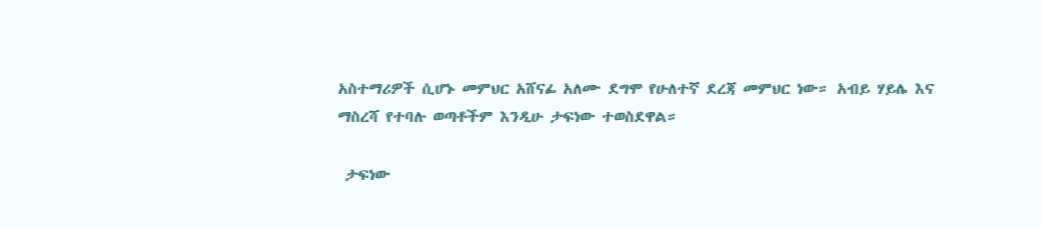አስተማሪዎች ሲሆኑ መምህር አሸናፊ አለሙ ደግሞ የሁለተኛ ደረጃ መምህር ነው። አብይ ሃይሌ እና ማስረሻ የተባሉ ወጣቶችም እንዲሁ ታፍነው ተወስደዋል።

 ታፍነው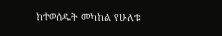ከተወሰዱት መካከል የሁለቱ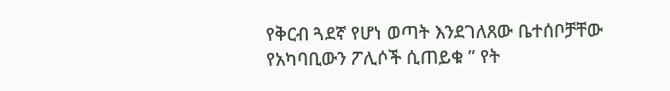የቅርብ ጓደኛ የሆነ ወጣት እንደገለጸው ቤተሰቦቻቸው የአካባቢውን ፖሊሶች ሲጠይቁ ” የት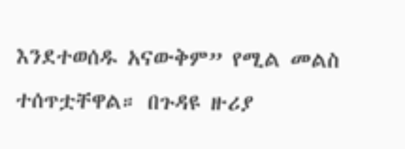እንደተወሰዱ አናውቅም” የሚል መልስ ተሰጥቷቸዋል። በጉዳዩ ዙሪያ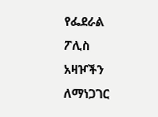የፌደራል ፖሊስ አዛዦችን ለማነጋገር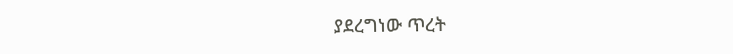ያደረግነው ጥረት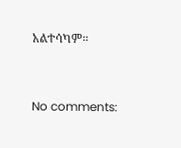አልተሳካም።


No comments: